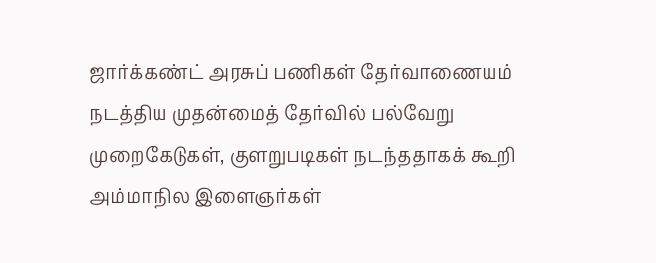ஜார்க்கண்ட் அரசுப் பணிகள் தேர்வாணையம் நடத்திய முதன்மைத் தேர்வில் பல்வேறு முறைகேடுகள், குளறுபடிகள் நடந்ததாகக் கூறி அம்மாநில இளைஞர்கள்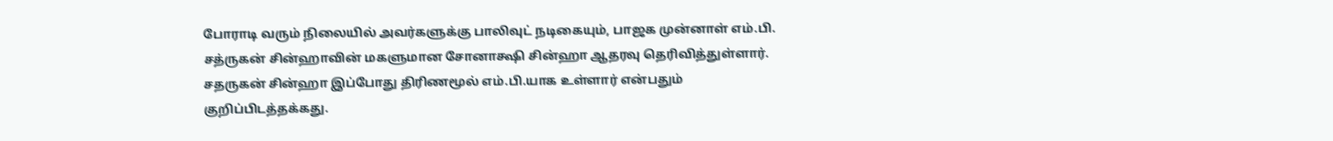போராடி வரும் நிலையில் அவர்களுக்கு பாலிவுட் நடிகையும், பாஜக முன்னாள் எம்.பி. சத்ருகன் சின்ஹாவின் மகளுமான சோனாக்ஷி சின்ஹா ஆதரவு தெரிவித்துள்ளார். சதருகன் சின்ஹா இப்போது திரிணமூல் எம்.பி.யாக உள்ளார் என்பதும் குறிப்பிடத்தக்கது.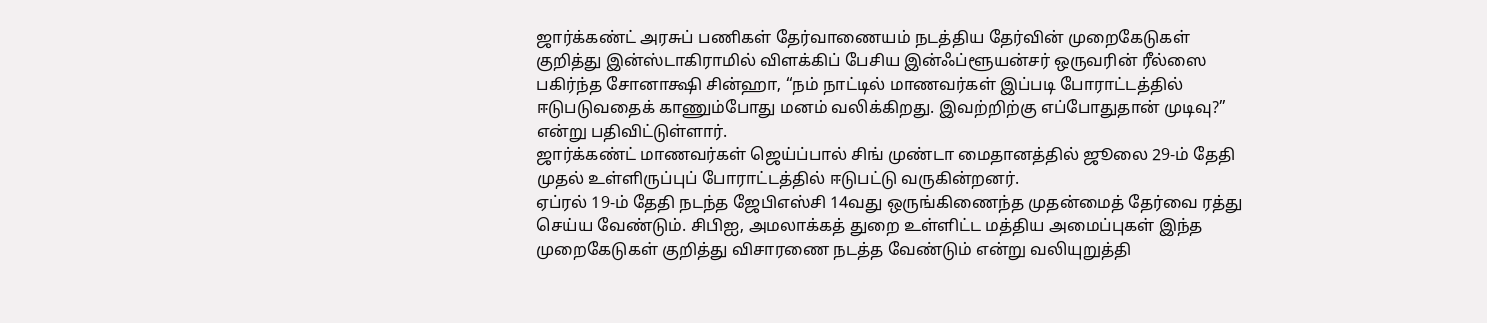ஜார்க்கண்ட் அரசுப் பணிகள் தேர்வாணையம் நடத்திய தேர்வின் முறைகேடுகள் குறித்து இன்ஸ்டாகிராமில் விளக்கிப் பேசிய இன்ஃப்ளூயன்சர் ஒருவரின் ரீல்ஸை பகிர்ந்த சோனாக்ஷி சின்ஹா, “நம் நாட்டில் மாணவர்கள் இப்படி போராட்டத்தில் ஈடுபடுவதைக் காணும்போது மனம் வலிக்கிறது. இவற்றிற்கு எப்போதுதான் முடிவு?” என்று பதிவிட்டுள்ளார்.
ஜார்க்கண்ட் மாணவர்கள் ஜெய்ப்பால் சிங் முண்டா மைதானத்தில் ஜூலை 29-ம் தேதி முதல் உள்ளிருப்புப் போராட்டத்தில் ஈடுபட்டு வருகின்றனர்.
ஏப்ரல் 19-ம் தேதி நடந்த ஜேபிஎஸ்சி 14வது ஒருங்கிணைந்த முதன்மைத் தேர்வை ரத்து செய்ய வேண்டும். சிபிஐ, அமலாக்கத் துறை உள்ளிட்ட மத்திய அமைப்புகள் இந்த முறைகேடுகள் குறித்து விசாரணை நடத்த வேண்டும் என்று வலியுறுத்தி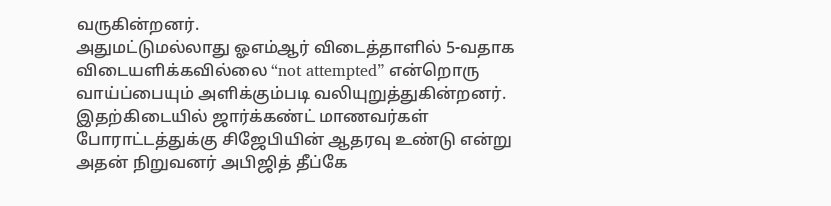வருகின்றனர்.
அதுமட்டுமல்லாது ஓஎம்ஆர் விடைத்தாளில் 5-வதாக விடையளிக்கவில்லை “not attempted” என்றொரு வாய்ப்பையும் அளிக்கும்படி வலியுறுத்துகின்றனர்.
இதற்கிடையில் ஜார்க்கண்ட் மாணவர்கள் போராட்டத்துக்கு சிஜேபியின் ஆதரவு உண்டு என்று அதன் நிறுவனர் அபிஜித் தீப்கே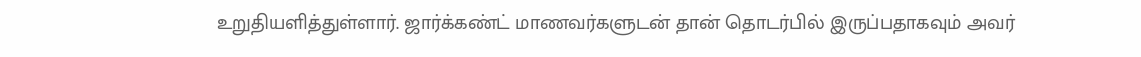உறுதியளித்துள்ளார். ஜார்க்கண்ட் மாணவர்களுடன் தான் தொடர்பில் இருப்பதாகவும் அவர்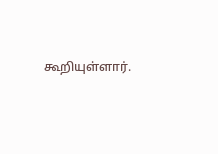கூறியுள்ளார்.